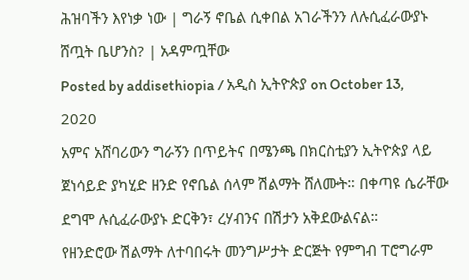ሕዝባችን እየነቃ ነው | ግራኝ ኖቤል ሲቀበል አገራችንን ለሉሲፈራውያኑ ሸጧት ቤሆንስ? | አዳምጧቸው
Posted by addisethiopia / አዲስ ኢትዮጵያ on October 13, 2020
አምና አሸባሪውን ግራኝን በጥይትና በሜንጫ በክርስቲያን ኢትዮጵያ ላይ ጀነሳይድ ያካሂድ ዘንድ የኖቤል ሰላም ሽልማት ሸለሙት። በቀጣዩ ሴራቸው ደግሞ ሉሲፈራውያኑ ድርቅን፣ ረሃብንና በሽታን አቅደውልናል።
የዘንድሮው ሽልማት ለተባበሩት መንግሥታት ድርጅት የምግብ ፐሮግራም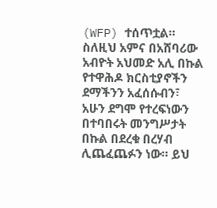(WFP) ተሰጥቷል። ስለዚህ አምና በአሸባሪው አብዮት አህመድ አሊ በኩል የተዋሕዶ ክርስቲያኖችን ደማችንን አፈሰሱብን፣ አሁን ደግሞ የተረፍነውን በተባበሩት መንግሥታት በኩል በደረቁ በረሃብ ሊጨፈጨፉን ነው። ይህ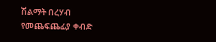ሽልማት በረሃብ የመጨፍጨፊያ ቀብድ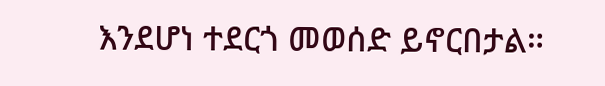እንደሆነ ተደርጎ መወሰድ ይኖርበታል።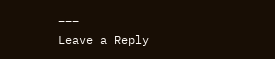___
Leave a Reply